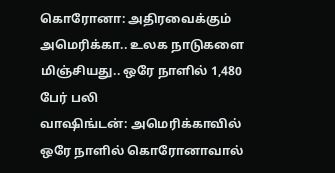கொரோனா: அதிரவைக்கும் அமெரிக்கா.. உலக நாடுகளை மிஞ்சியது.. ஒரே நாளில் 1,480 பேர் பலி
வாஷிங்டன்: அமெரிக்காவில் ஒரே நாளில் கொரோனாவால்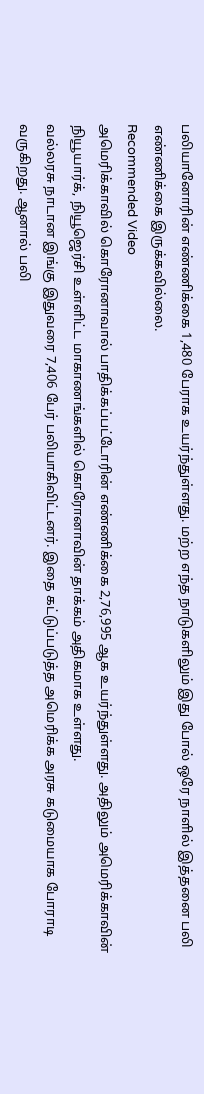பலியானோரின் எண்ணிக்கை 1,480 பேராக உயர்ந்துள்ளது. மற்ற எந்த நாடுகளிலும் இது போல் ஒரே நாளில் இத்தனை பலி எண்ணிக்கை இருக்கவில்லை.
Recommended Video
அமெரிக்காவில் கொரோனாவால் பாதிக்கப்பட்டோரின் எண்ணிக்கை 2,76,995 ஆக உயர்ந்துள்ளது. அதிலும் அமெரிக்காவின் நியூயார்க், நியூஜெர்சி உள்ளிட்ட மாகாணங்களில் கொரோனாவின் தாக்கம் அதிகமாக உள்ளது.
வல்லரசு நாடான இங்கு இதுவரை 7,406 பேர் பலியாகிவிட்டனர். இதை கட்டுப்படுத்த அமெரிக்க அரசு கடுமையாக போராடி வருகிறது. ஆனால் பலி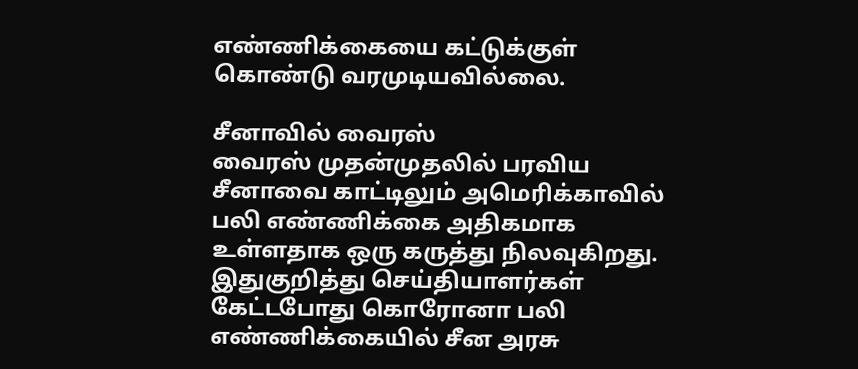எண்ணிக்கையை கட்டுக்குள் கொண்டு வரமுடியவில்லை.

சீனாவில் வைரஸ்
வைரஸ் முதன்முதலில் பரவிய சீனாவை காட்டிலும் அமெரிக்காவில் பலி எண்ணிக்கை அதிகமாக உள்ளதாக ஒரு கருத்து நிலவுகிறது. இதுகுறித்து செய்தியாளர்கள் கேட்டபோது கொரோனா பலி எண்ணிக்கையில் சீன அரசு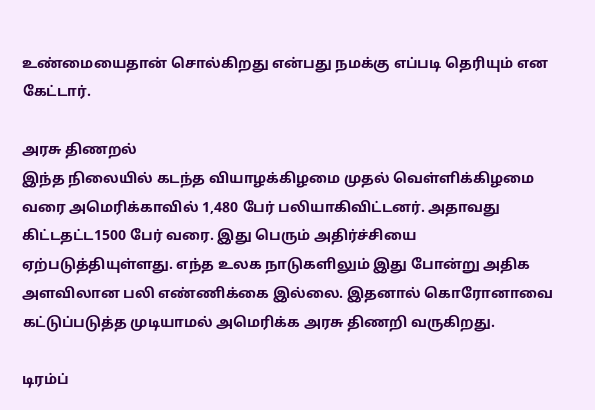உண்மையைதான் சொல்கிறது என்பது நமக்கு எப்படி தெரியும் என கேட்டார்.

அரசு திணறல்
இந்த நிலையில் கடந்த வியாழக்கிழமை முதல் வெள்ளிக்கிழமை வரை அமெரிக்காவில் 1,480 பேர் பலியாகிவிட்டனர். அதாவது கிட்டதட்ட1500 பேர் வரை. இது பெரும் அதிர்ச்சியை ஏற்படுத்தியுள்ளது. எந்த உலக நாடுகளிலும் இது போன்று அதிக அளவிலான பலி எண்ணிக்கை இல்லை. இதனால் கொரோனாவை கட்டுப்படுத்த முடியாமல் அமெரிக்க அரசு திணறி வருகிறது.

டிரம்ப்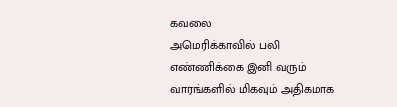கவலை
அமெரிக்காவில் பலி எண்ணிக்கை இனி வரும் வாரங்களில் மிகவும் அதிகமாக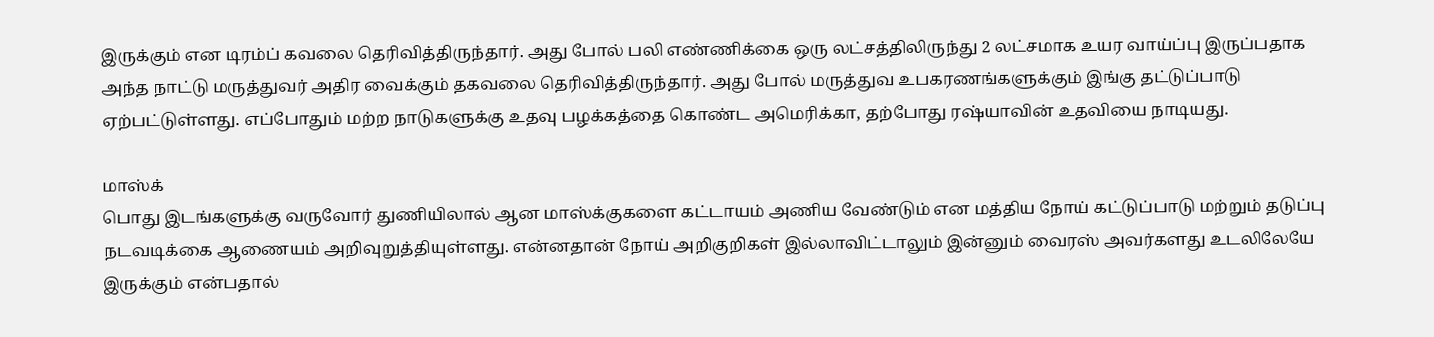இருக்கும் என டிரம்ப் கவலை தெரிவித்திருந்தார். அது போல் பலி எண்ணிக்கை ஒரு லட்சத்திலிருந்து 2 லட்சமாக உயர வாய்ப்பு இருப்பதாக அந்த நாட்டு மருத்துவர் அதிர வைக்கும் தகவலை தெரிவித்திருந்தார். அது போல் மருத்துவ உபகரணங்களுக்கும் இங்கு தட்டுப்பாடு ஏற்பட்டுள்ளது. எப்போதும் மற்ற நாடுகளுக்கு உதவு பழக்கத்தை கொண்ட அமெரிக்கா, தற்போது ரஷ்யாவின் உதவியை நாடியது.

மாஸ்க்
பொது இடங்களுக்கு வருவோர் துணியிலால் ஆன மாஸ்க்குகளை கட்டாயம் அணிய வேண்டும் என மத்திய நோய் கட்டுப்பாடு மற்றும் தடுப்பு நடவடிக்கை ஆணையம் அறிவுறுத்தியுள்ளது. என்னதான் நோய் அறிகுறிகள் இல்லாவிட்டாலும் இன்னும் வைரஸ் அவர்களது உடலிலேயே இருக்கும் என்பதால்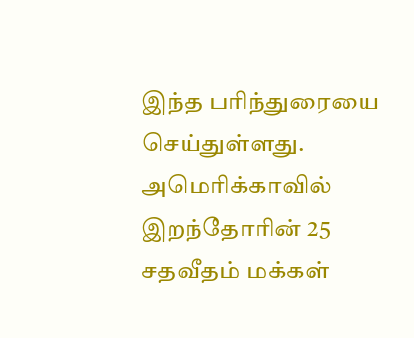இந்த பரிந்துரையை செய்துள்ளது. அமெரிக்காவில் இறந்தோரின் 25 சதவீதம் மக்கள்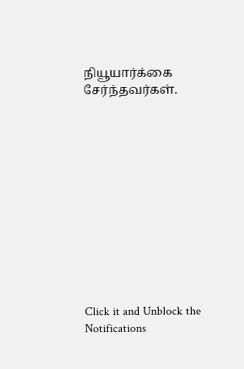நியூயார்க்கை சேர்ந்தவர்கள்.












Click it and Unblock the Notifications